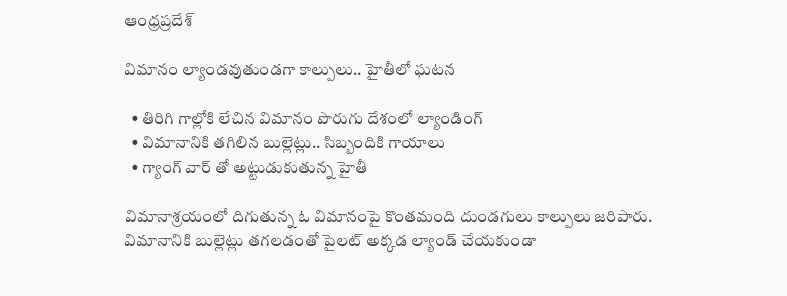ఆంధ్రప్రదేశ్

విమానం ల్యాండవుతుండగా కాల్పులు.. హైతీలో ఘటన

  • తిరిగి గాల్లోకి లేచిన విమానం పొరుగు దేశంలో ల్యాండింగ్
  • విమానానికి తగిలిన బుల్లెట్లు.. సిబ్బందికి గాయాలు
  • గ్యాంగ్ వార్ తో అట్టుడుకుతున్న హైతీ

విమానాశ్రయంలో దిగుతున్న ఓ విమానంపై కొంతమంది దుండగులు కాల్పులు జరిపారు. విమానానికి బుల్లెట్లు తగలడంతో పైలట్ అక్కడ ల్యాండ్ చేయకుండా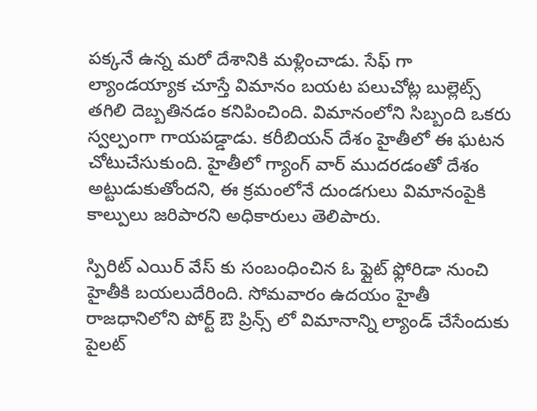పక్కనే ఉన్న మరో దేశానికి మళ్లించాడు. సేఫ్ గా ల్యాండయ్యాక చూస్తే విమానం బయట పలుచోట్ల బుల్లెట్స్ తగిలి దెబ్బతినడం కనిపించింది. విమానంలోని సిబ్బంది ఒకరు స్వల్పంగా గాయపడ్డాడు. కరీబియన్ దేశం హైతీలో ఈ ఘటన చోటుచేసుకుంది. హైతీలో గ్యాంగ్ వార్ ముదరడంతో దేశం అట్టుడుకుతోందని, ఈ క్రమంలోనే దుండగులు విమానంపైకి కాల్పులు జరిపారని అధికారులు తెలిపారు.

స్పిరిట్ ఎయిర్ వేస్ కు సంబంధించిన ఓ ఫ్లైట్ ఫ్లోరిడా నుంచి హైతీకి బయలుదేరింది. సోమవారం ఉదయం హైతీ రాజధానిలోని పోర్ట్ ఔ ప్రిన్స్ లో విమానాన్ని ల్యాండ్ చేసేందుకు పైలట్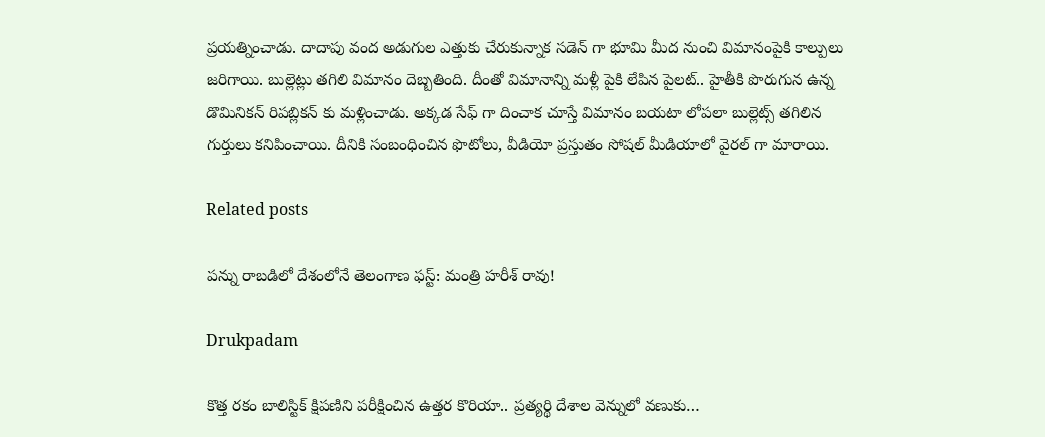ప్రయత్నించాడు. దాదాపు వంద అడుగుల ఎత్తుకు చేరుకున్నాక సడెన్ గా భూమి మీద నుంచి విమానంపైకి కాల్పులు జరిగాయి. బుల్లెట్లు తగిలి విమానం దెబ్బతింది. దీంతో విమానాన్ని మళ్లీ పైకి లేపిన పైలట్.. హైతీకి పొరుగున ఉన్న డొమినికన్ రిపబ్లికన్ కు మళ్లించాడు. అక్కడ సేఫ్ గా దించాక చూస్తే విమానం బయటా లోపలా బుల్లెట్స్ తగిలిన గుర్తులు కనిపించాయి. దీనికి సంబంధించిన ఫొటోలు, వీడియో ప్రస్తుతం సోషల్ మీడియాలో వైరల్ గా మారాయి.

Related posts

పన్ను రాబడిలో దేశంలోనే తెలంగాణ ఫస్ట్: మంత్రి హరీశ్ రావు!

Drukpadam

కొత్త రకం బాలిస్టిక్ క్షిపణిని పరీక్షించిన ఉత్తర కొరియా.. ప్రత్యర్థి దేశాల వెన్నులో వణుకు…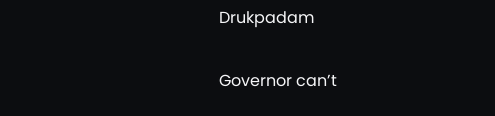Drukpadam

Governor can’t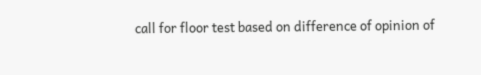call for floor test based on difference of opinion of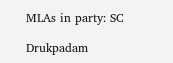MLAs in party: SC

Drukpadam